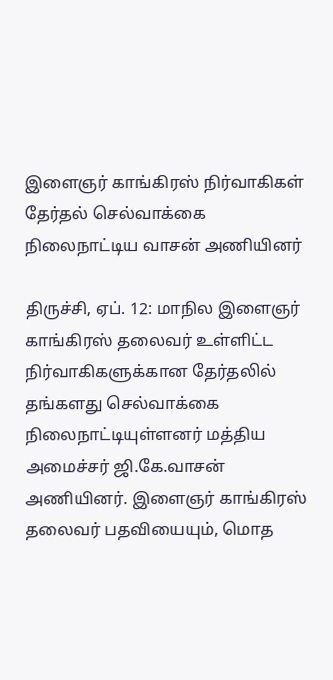இளைஞர் காங்கிரஸ் நிர்வாகிகள் தேர்தல் செல்வாக்கை நிலைநாட்டிய வாசன் அணியினர்

திருச்சி, ஏப். 12: மாநில இளைஞர் காங்கிரஸ் தலைவர் உள்ளிட்ட நிர்வாகிகளுக்கான தேர்தலில் தங்களது செல்வாக்கை நிலைநாட்டியுள்ளனர் மத்திய அமைச்சர் ஜி.கே.வாசன் அணியினர். இளைஞர் காங்கிரஸ் தலைவர் பதவியையும், மொத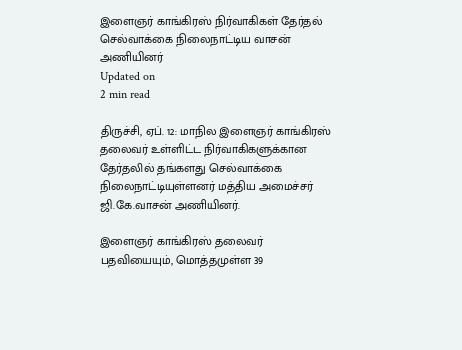இளைஞர் காங்கிரஸ் நிர்வாகிகள் தேர்தல் செல்வாக்கை நிலைநாட்டிய வாசன் அணியினர்
Updated on
2 min read

திருச்சி, ஏப். 12: மாநில இளைஞர் காங்கிரஸ் தலைவர் உள்ளிட்ட நிர்வாகிகளுக்கான தேர்தலில் தங்களது செல்வாக்கை நிலைநாட்டியுள்ளனர் மத்திய அமைச்சர் ஜி.கே.வாசன் அணியினர்.

இளைஞர் காங்கிரஸ் தலைவர் பதவியையும், மொத்தமுள்ள 39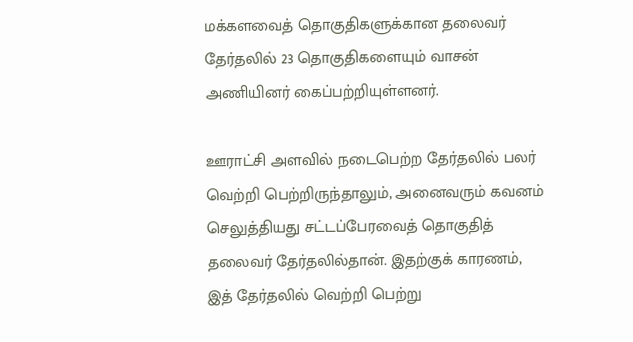மக்களவைத் தொகுதிகளுக்கான தலைவர் தேர்தலில் 23 தொகுதிகளையும் வாசன் அணியினர் கைப்பற்றியுள்ளனர்.

ஊராட்சி அளவில் நடைபெற்ற தேர்தலில் பலர் வெற்றி பெற்றிருந்தாலும், அனைவரும் கவனம் செலுத்தியது சட்டப்பேரவைத் தொகுதித் தலைவர் தேர்தலில்தான். இதற்குக் காரணம், இத் தேர்தலில் வெற்றி பெற்று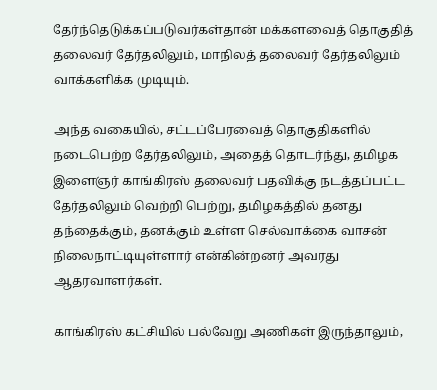தேர்ந்தெடுக்கப்படுவர்கள்தான் மக்களவைத் தொகுதித் தலைவர் தேர்தலிலும், மாநிலத் தலைவர் தேர்தலிலும் வாக்களிக்க முடியும்.

அந்த வகையில், சட்டப்பேரவைத் தொகுதிகளில் நடைபெற்ற தேர்தலிலும், அதைத் தொடர்ந்து, தமிழக இளைஞர் காங்கிரஸ் தலைவர் பதவிக்கு நடத்தப்பட்ட தேர்தலிலும் வெற்றி பெற்று, தமிழகத்தில் தனது தந்தைக்கும், தனக்கும் உள்ள செல்வாக்கை வாசன் நிலைநாட்டியுள்ளார் என்கின்றனர் அவரது ஆதரவாளர்கள்.

காங்கிரஸ் கட்சியில் பல்வேறு அணிகள் இருந்தாலும்,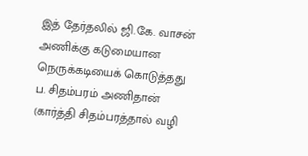இத் தேர்தலில் ஜி.கே. வாசன் அணிக்கு கடுமையான நெருக்கடியைக் கொடுத்தது ப. சிதம்பரம் அணிதான் (கார்த்தி சிதம்பரத்தால் வழி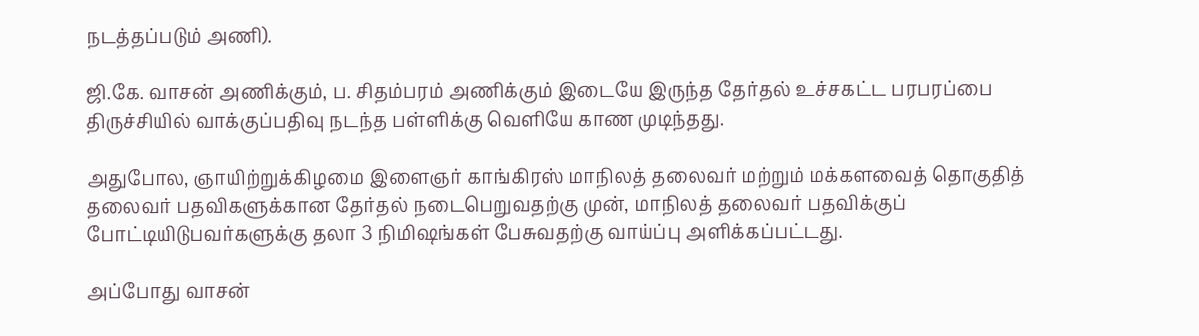நடத்தப்படும் அணி).

ஜி.கே. வாசன் அணிக்கும், ப. சிதம்பரம் அணிக்கும் இடையே இருந்த தேர்தல் உச்சகட்ட பரபரப்பை திருச்சியில் வாக்குப்பதிவு நடந்த பள்ளிக்கு வெளியே காண முடிந்தது.

அதுபோல, ஞாயிற்றுக்கிழமை இளைஞர் காங்கிரஸ் மாநிலத் தலைவர் மற்றும் மக்களவைத் தொகுதித் தலைவர் பதவிகளுக்கான தேர்தல் நடைபெறுவதற்கு முன், மாநிலத் தலைவர் பதவிக்குப் போட்டியிடுபவர்களுக்கு தலா 3 நிமிஷங்கள் பேசுவதற்கு வாய்ப்பு அளிக்கப்பட்டது.

அப்போது வாசன்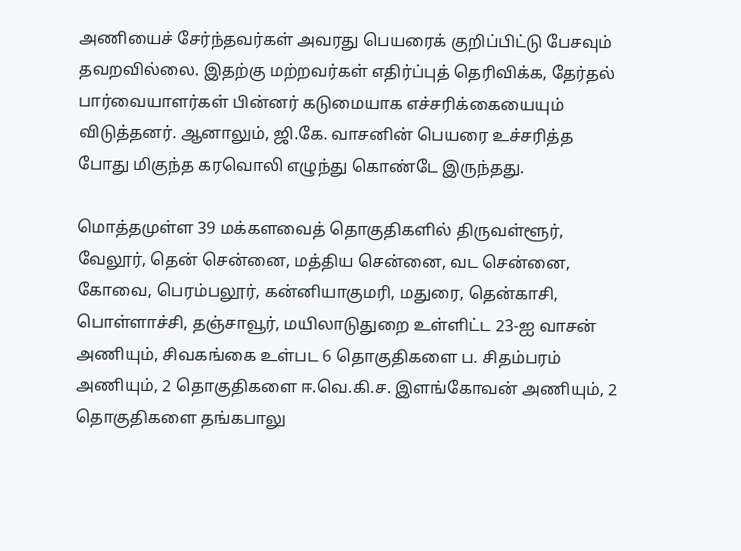அணியைச் சேர்ந்தவர்கள் அவரது பெயரைக் குறிப்பிட்டு பேசவும் தவறவில்லை. இதற்கு மற்றவர்கள் எதிர்ப்புத் தெரிவிக்க, தேர்தல் பார்வையாளர்கள் பின்னர் கடுமையாக எச்சரிக்கையையும் விடுத்தனர். ஆனாலும், ஜி.கே. வாசனின் பெயரை உச்சரித்த போது மிகுந்த கரவொலி எழுந்து கொண்டே இருந்தது.

மொத்தமுள்ள 39 மக்களவைத் தொகுதிகளில் திருவள்ளூர், வேலூர், தென் சென்னை, மத்திய சென்னை, வட சென்னை, கோவை, பெரம்பலூர், கன்னியாகுமரி, மதுரை, தென்காசி, பொள்ளாச்சி, தஞ்சாவூர், மயிலாடுதுறை உள்ளிட்ட 23-ஐ வாசன் அணியும், சிவகங்கை உள்பட 6 தொகுதிகளை ப. சிதம்பரம் அணியும், 2 தொகுதிகளை ஈ.வெ.கி.ச. இளங்கோவன் அணியும், 2 தொகுதிகளை தங்கபாலு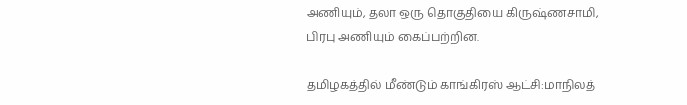அணியும், தலா ஒரு தொகுதியை கிருஷ்ணசாமி, பிரபு அணியும் கைப்பற்றின.

தமிழகத்தில் மீண்டும் காங்கிரஸ் ஆட்சி:மாநிலத்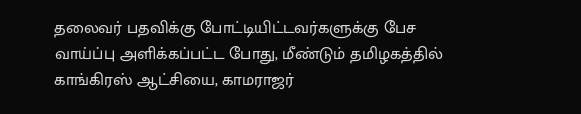தலைவர் பதவிக்கு போட்டியிட்டவர்களுக்கு பேச வாய்ப்பு அளிக்கப்பட்ட போது, மீண்டும் தமிழகத்தில் காங்கிரஸ் ஆட்சியை, காமராஜர்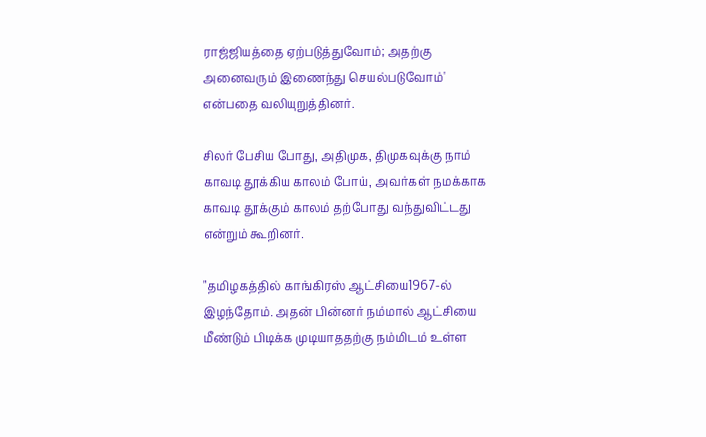ராஜ்ஜியத்தை ஏற்படுத்துவோம்; அதற்கு அனைவரும் இணைந்து செயல்படுவோம்' என்பதை வலியுறுத்தினர்.

சிலர் பேசிய போது, அதிமுக, திமுகவுக்கு நாம் காவடி தூக்கிய காலம் போய், அவர்கள் நமக்காக காவடி தூக்கும் காலம் தற்போது வந்துவிட்டது என்றும் கூறினர்.

"தமிழகத்தில் காங்கிரஸ் ஆட்சியை1967-ல் இழந்தோம். அதன் பின்னர் நம்மால் ஆட்சியை மீண்டும் பிடிக்க முடியாததற்கு நம்மிடம் உள்ள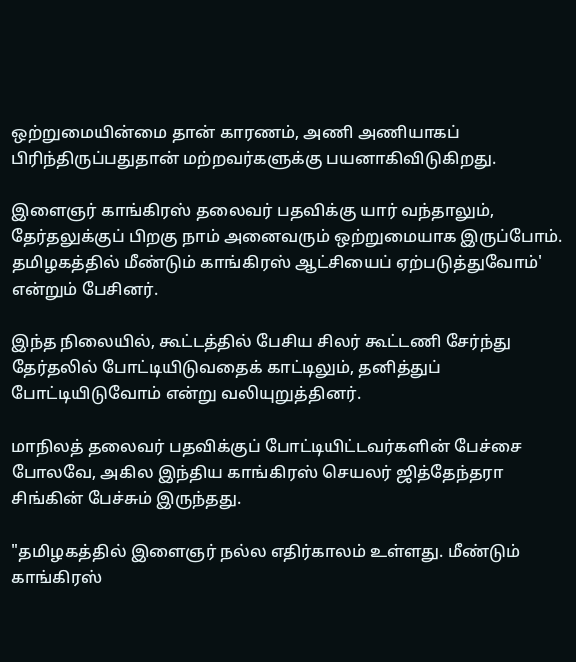ஒற்றுமையின்மை தான் காரணம், அணி அணியாகப் பிரிந்திருப்பதுதான் மற்றவர்களுக்கு பயனாகிவிடுகிறது.

இளைஞர் காங்கிரஸ் தலைவர் பதவிக்கு யார் வந்தாலும், தேர்தலுக்குப் பிறகு நாம் அனைவரும் ஒற்றுமையாக இருப்போம். தமிழகத்தில் மீண்டும் காங்கிரஸ் ஆட்சியைப் ஏற்படுத்துவோம்' என்றும் பேசினர்.

இந்த நிலையில், கூட்டத்தில் பேசிய சிலர் கூட்டணி சேர்ந்து தேர்தலில் போட்டியிடுவதைக் காட்டிலும், தனித்துப் போட்டியிடுவோம் என்று வலியுறுத்தினர்.

மாநிலத் தலைவர் பதவிக்குப் போட்டியிட்டவர்களின் பேச்சை போலவே, அகில இந்திய காங்கிரஸ் செயலர் ஜித்தேந்தரா சிங்கின் பேச்சும் இருந்தது.

"தமிழகத்தில் இளைஞர் நல்ல எதிர்காலம் உள்ளது. மீண்டும் காங்கிரஸ்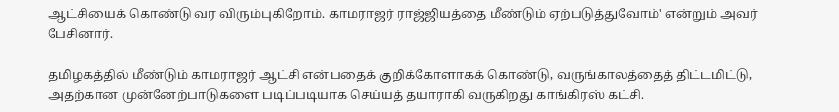ஆட்சியைக் கொண்டு வர விரும்புகிறோம். காமராஜர் ராஜ்ஜியத்தை மீண்டும் ஏற்படுத்துவோம்' என்றும் அவர் பேசினார்.

தமிழகத்தில் மீண்டும் காமராஜர் ஆட்சி என்பதைக் குறிக்கோளாகக் கொண்டு, வருங்காலத்தைத் திட்டமிட்டு, அதற்கான முன்னேற்பாடுகளை படிப்படியாக செய்யத் தயாராகி வருகிறது காங்கிரஸ் கட்சி.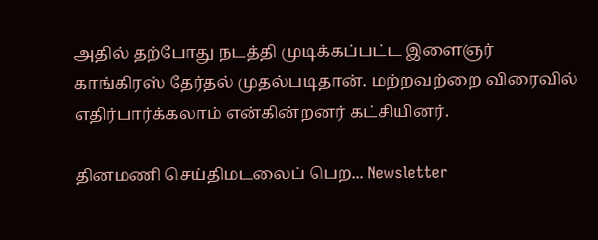அதில் தற்போது நடத்தி முடிக்கப்பட்ட இளைஞர் காங்கிரஸ் தேர்தல் முதல்படிதான். மற்றவற்றை விரைவில் எதிர்பார்க்கலாம் என்கின்றனர் கட்சியினர்.

தினமணி செய்திமடலைப் பெற... Newsletter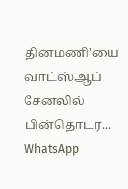தினமணி'யை வாட்ஸ்ஆப் சேனலில் பின்தொடர... WhatsApp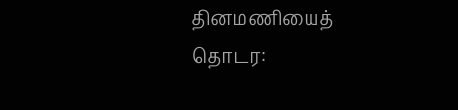தினமணியைத் தொடர: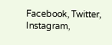Facebook, Twitter, Instagram,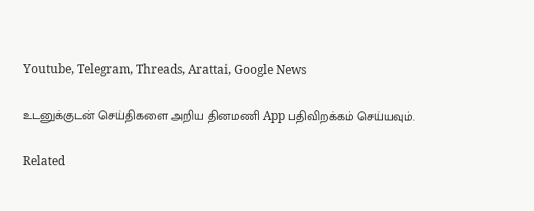Youtube, Telegram, Threads, Arattai, Google News

உடனுக்குடன் செய்திகளை அறிய தினமணி App பதிவிறக்கம் செய்யவும்.

Related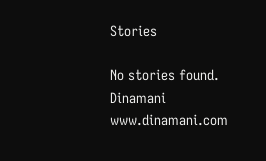Stories

No stories found.
Dinamani
www.dinamani.com